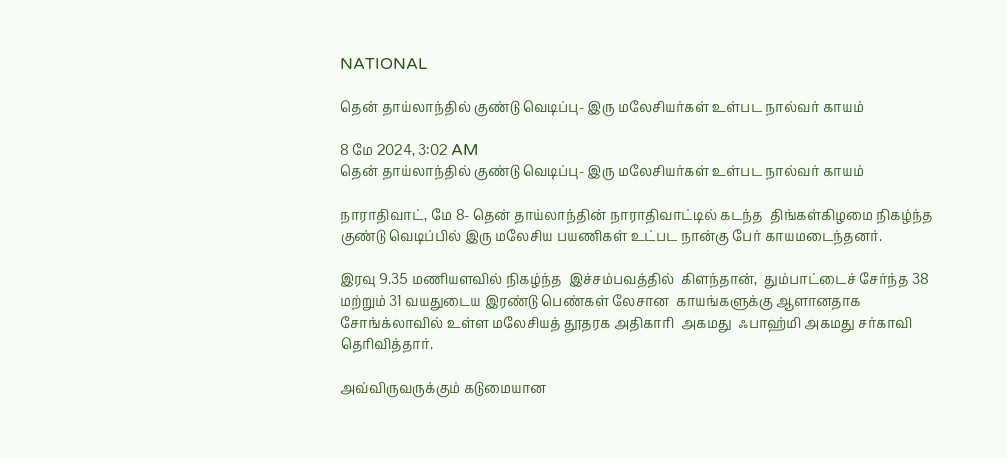NATIONAL

தென் தாய்லாந்தில் குண்டு வெடிப்பு- இரு மலேசியர்கள் உள்பட நால்வர் காயம்

8 மே 2024, 3:02 AM
தென் தாய்லாந்தில் குண்டு வெடிப்பு- இரு மலேசியர்கள் உள்பட நால்வர் காயம்

நாராதிவாட், மே 8- தென் தாய்லாந்தின் நாராதிவாட்டில் கடந்த  திங்கள்கிழமை நிகழ்ந்த குண்டு வெடிப்பில் இரு மலேசிய பயணிகள் உட்பட நான்கு பேர் காயமடைந்தனர்.

இரவு 9.35 மணியளவில் நிகழ்ந்த  இச்சம்பவத்தில்  கிளந்தான்,  தும்பாட்டைச் சேர்ந்த 38 மற்றும் 31 வயதுடைய இரண்டு பெண்கள் லேசான  காயங்களுக்கு ஆளானதாக சோங்க்லாவில் உள்ள மலேசியத் தூதரக அதிகாரி  அகமது  ஃபாஹ்மி அகமது சர்காவி தெரிவித்தார்.

அவ்விருவருக்கும் கடுமையான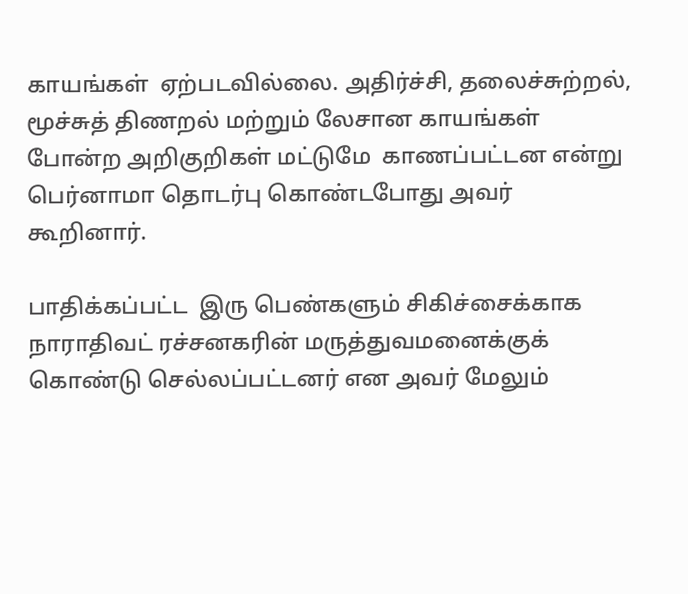காயங்கள்  ஏற்படவில்லை. அதிர்ச்சி, தலைச்சுற்றல், மூச்சுத் திணறல் மற்றும் லேசான காயங்கள் போன்ற அறிகுறிகள் மட்டுமே  காணப்பட்டன என்று பெர்னாமா தொடர்பு கொண்டபோது அவர் கூறினார்.

பாதிக்கப்பட்ட  இரு பெண்களும் சிகிச்சைக்காக  நாராதிவட் ரச்சனகரின் மருத்துவமனைக்குக் கொண்டு செல்லப்பட்டனர் என அவர் மேலும்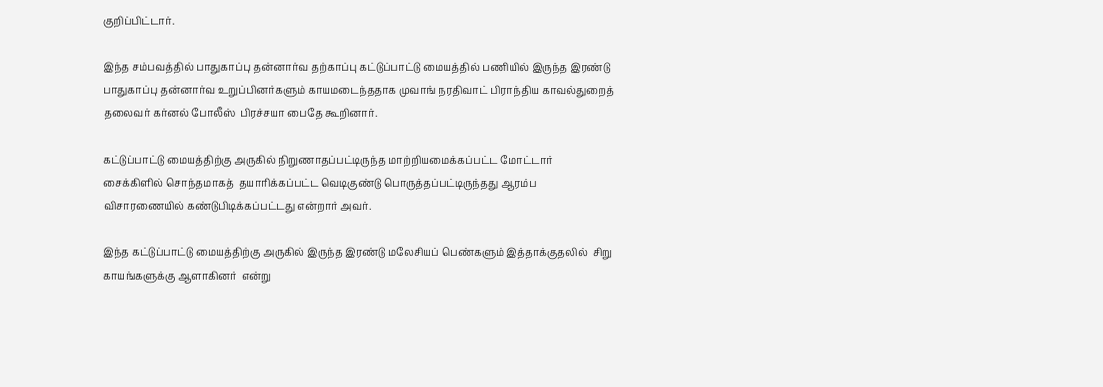குறிப்பிட்டார்.

இந்த சம்பவத்தில் பாதுகாப்பு தன்னார்வ தற்காப்பு கட்டுப்பாட்டு மையத்தில் பணியில் இருந்த இரண்டு பாதுகாப்பு தன்னார்வ உறுப்பினர்களும் காயமடைந்ததாக முவாங் நரதிவாட் பிராந்திய காவல்துறைத் தலைவர் கர்னல் போலீஸ்  பிரச்சயா பைதே கூறினார்.

கட்டுப்பாட்டு மையத்திற்கு அருகில் நிறுணாதப்பட்டிருந்த மாற்றியமைக்கப்பட்ட மோட்டார் சைக்கிளில் சொந்தமாகத்  தயாரிக்கப்பட்ட வெடிகுண்டு பொருத்தப்பட்டிருந்தது ஆரம்ப விசாரணையில் கண்டுபிடிக்கப்பட்டது என்றார் அவர்.

இந்த கட்டுப்பாட்டு மையத்திற்கு அருகில் இருந்த இரண்டு மலேசியப் பெண்களும் இத்தாக்குதலில்  சிறு காயங்களுக்கு ஆளாகினர்  என்று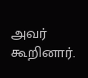அவர் கூறினார்.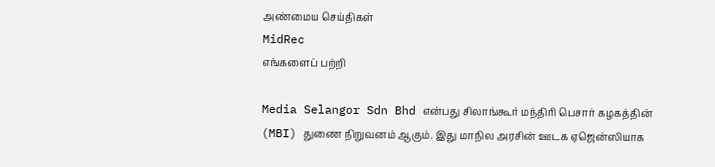அண்மைய செய்திகள்
MidRec
எங்களைப் பற்றி

Media Selangor Sdn Bhd என்பது சிலாங்கூர் மந்திரி பெசார் கழகத்தின் (MBI) துணை நிறுவனம் ஆகும். இது மாநில அரசின் ஊடக ஏஜென்ஸியாக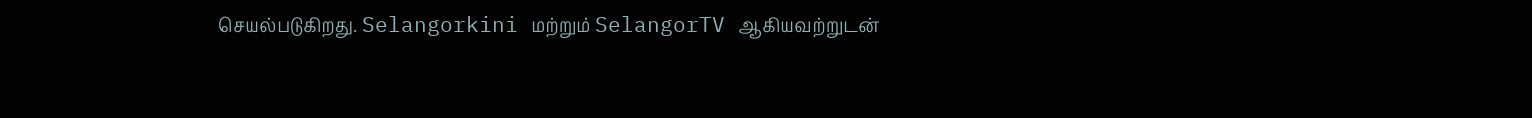செயல்படுகிறது. Selangorkini மற்றும் SelangorTV ஆகியவற்றுடன்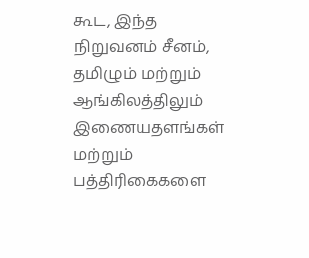கூட, இந்த நிறுவனம் சீனம், தமிழும் மற்றும் ஆங்கிலத்திலும் இணையதளங்கள் மற்றும் பத்திரிகைகளை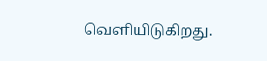வெளியிடுகிறது.